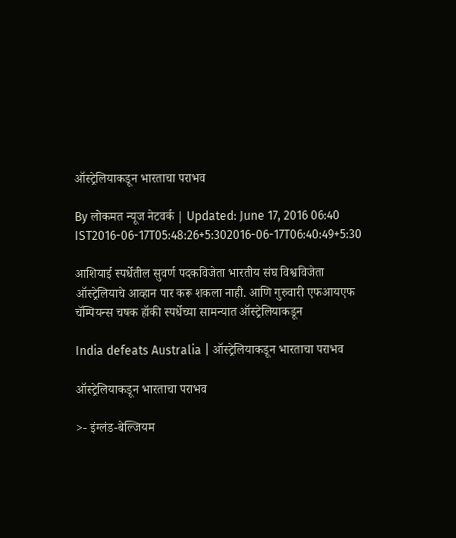ऑस्ट्रेलियाकडून भारताचा पराभव

By लोकमत न्यूज नेटवर्क | Updated: June 17, 2016 06:40 IST2016-06-17T05:48:26+5:302016-06-17T06:40:49+5:30

आशियाई स्पर्धेतील सुवर्ण पदकविजेता भारतीय संघ विश्वविजेता ऑस्ट्रेलियाचे आव्हान पार करू शकला नाही. आणि गुरुवारी एफआयएफ चॅम्पियन्स चषक हॉकी स्पर्धेच्या सामन्यात ऑस्ट्रेलियाकडून

India defeats Australia | ऑस्ट्रेलियाकडून भारताचा पराभव

ऑस्ट्रेलियाकडून भारताचा पराभव

>- इंग्लंड-बेल्जियम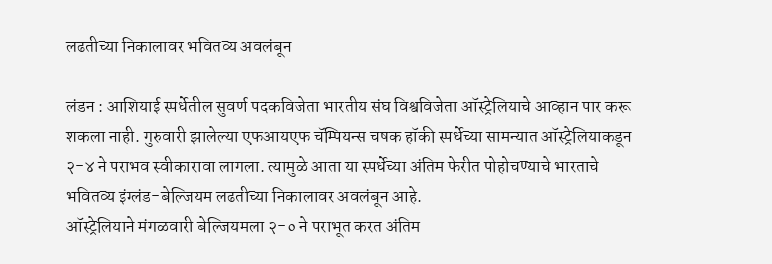लढतीच्या निकालावर भवितव्य अवलंबून

लंडन : आशियाई स्पर्धेतील सुवर्ण पदकविजेता भारतीय संघ विश्वविजेता ऑस्ट्रेलियाचे आव्हान पार करू शकला नाही. गुरुवारी झालेल्या एफआयएफ चॅम्पियन्स चषक हॉकी स्पर्धेच्या सामन्यात ऑस्ट्रेलियाकडून २-४ ने पराभव स्वीकारावा लागला. त्यामुळे आता या स्पर्धेच्या अंतिम फेरीत पोहोचण्याचे भारताचे भवितव्य इंग्लंड-बेल्जियम लढतीच्या निकालावर अवलंबून आहे.
ऑस्ट्रेलियाने मंगळवारी बेल्जियमला २-० ने पराभूत करत अंतिम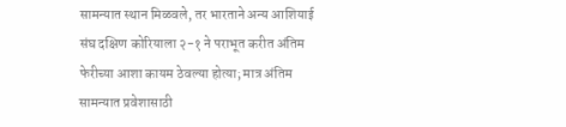सामन्यात स्थान मिळवले, तर भारताने अन्य आशियाई संघ दक्षिण कोरियाला २-१ ने पराभूत करीत अंतिम फेरीच्या आशा कायम ठेवल्या होत्या; मात्र अंतिम सामन्यात प्रवेशासाठी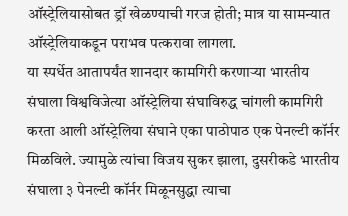ऑस्ट्रेलियासोबत ड्रॉ खेळण्याची गरज होती; मात्र या सामन्यात ऑस्ट्रेलियाकडून पराभव पत्करावा लागला.
या स्पर्धेत आतापर्यंत शानदार कामगिरी करणाऱ्या भारतीय संघाला विश्वविजेत्या ऑस्ट्रेलिया संघाविरुद्ध चांगली कामगिरी करता आली ऑस्ट्रेलिया संघाने एका पाठोपाठ एक पेनल्टी कॉर्नर मिळविले. ज्यामुळे त्यांचा विजय सुकर झाला, दुसरीकडे भारतीय संघाला ३ पेनल्टी कॉर्नर मिळूनसुद्धा त्याचा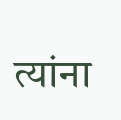त्यांना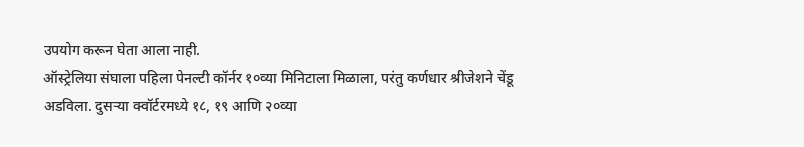उपयोग करून घेता आला नाही.
ऑस्ट्रेलिया संघाला पहिला पेनल्टी कॉर्नर १०व्या मिनिटाला मिळाला, परंतु कर्णधार श्रीजेशने चेंडू अडविला. दुसऱ्या क्वॉर्टरमध्ये १८, १९ आणि २०व्या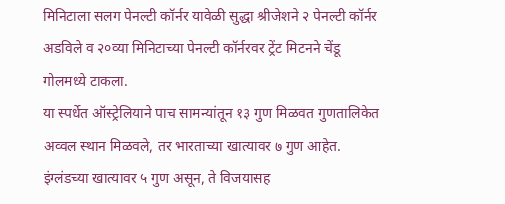मिनिटाला सलग पेनल्टी कॉर्नर यावेळी सुद्धा श्रीजेशने २ पेनल्टी कॉर्नर अडविले व २०व्या मिनिटाच्या पेनल्टी कॉर्नरवर ट्रेंट मिटनने चेंडू गोलमध्ये टाकला.
या स्पर्धेत ऑस्ट्रेलियाने पाच सामन्यांतून १३ गुण मिळवत गुणतालिकेत अव्वल स्थान मिळवले, तर भारताच्या खात्यावर ७ गुण आहेत. इंग्लंडच्या खात्यावर ५ गुण असून, ते विजयासह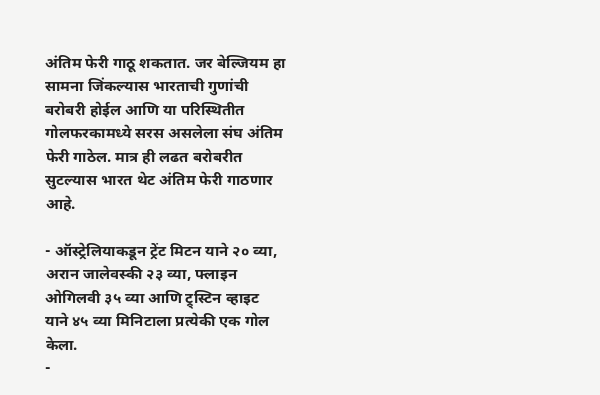अंतिम फेरी गाठू शकतात. जर बेल्जियम हा सामना जिंकल्यास भारताची गुणांची बरोबरी होईल आणि या परिस्थितीत गोलफरकामध्ये सरस असलेला संघ अंतिम फेरी गाठेल. मात्र ही लढत बरोबरीत सुटल्यास भारत थेट अंतिम फेरी गाठणार आहे.

- ऑस्ट्रेलियाकडून ट्रेंट मिटन याने २० व्या, अरान जालेवस्की २३ व्या, फ्लाइन ओगिलवी ३५ व्या आणि ट्र्स्टिन व्हाइट याने ४५ व्या मिनिटाला प्रत्येकी एक गोल केला.
-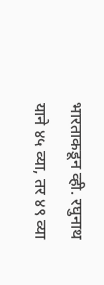भारताकडून व्ही. रघुनाथ याने ४५ व्या, तर ४९ व्या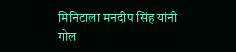मिनिटाला मनदीप सिंह यांनी गोल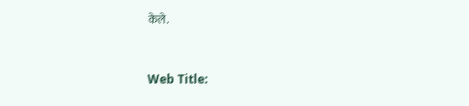केले.


Web Title: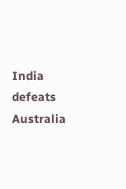India defeats Australia